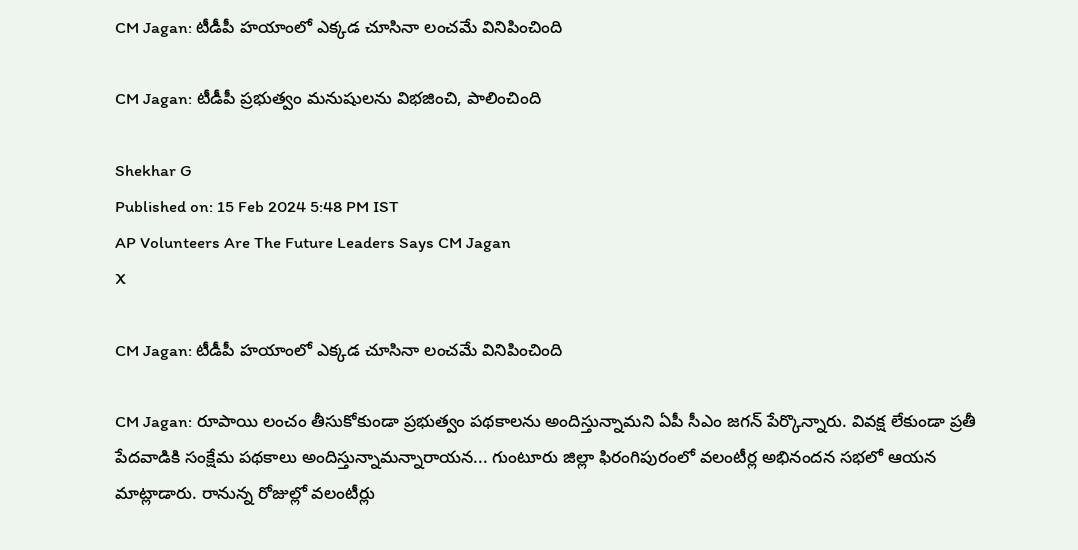CM Jagan: టీడీపీ హయాంలో ఎక్కడ చూసినా లంచమే వినిపించింది

CM Jagan: టీడీపీ ప్రభుత్వం మనుషులను విభజించి, పాలించింది

Shekhar G
Published on: 15 Feb 2024 5:48 PM IST
AP Volunteers Are The Future Leaders Says CM Jagan
X

CM Jagan: టీడీపీ హయాంలో ఎక్కడ చూసినా లంచమే వినిపించింది

CM Jagan: రూపాయి లంచం తీసుకోకుండా ప్రభుత్వం పథకాలను అందిస్తున్నామని ఏపీ సీఎం జగన్ పేర్కొన్నారు. వివక్ష లేకుండా ప్రతీ పేదవాడికి సంక్షేమ పథకాలు అందిస్తున్నామన్నారాయన... గుంటూరు జిల్లా ఫిరంగిపురంలో వలంటీర్ల అభినందన సభలో ఆ‍యన మాట్లాడారు. రానున్న రోజుల్లో వలంటీర్లు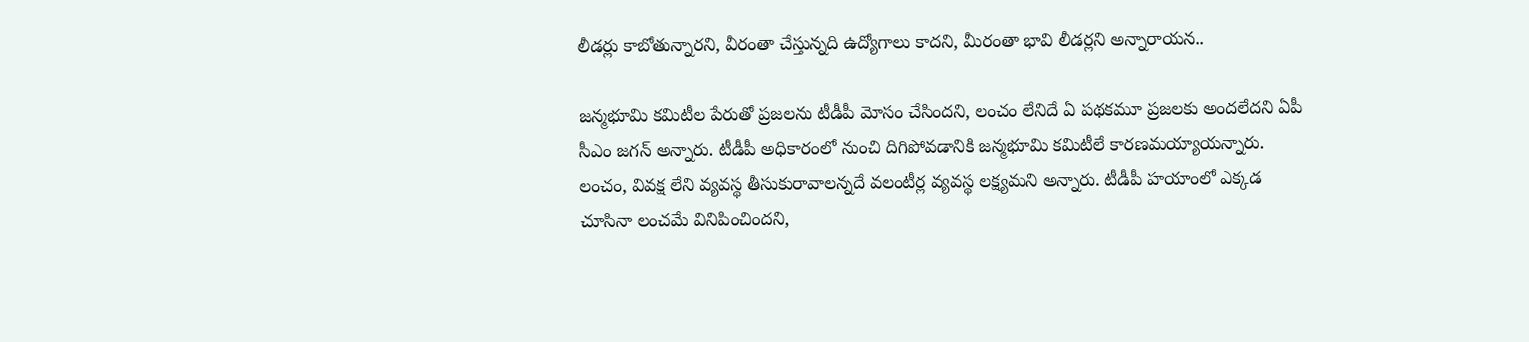లీడర్లు కాబోతున్నారని, వీరంతా చేస్తున్నది ఉద్యోగాలు కాదని, మీరంతా భావి లీడర్లని అన్నారాయన..

జన్మభూమి కమిటీల పేరుతో ప్రజలను టీడీపీ మోసం చేసిందని, లంచం లేనిదే ఏ పథకమూ ప్రజలకు అందలేదని ఏపీ సీఎం జగన్ అన్నారు. టీడీపీ అధికారంలో నుంచి దిగిపోవడానికి జన్మభూమి కమిటీలే కారణమయ్యాయన్నారు. లంచం, వివక్ష లేని వ్యవస్థ తీసుకురావాలన్నదే వలంటీర్ల వ్యవస్థ లక్ష్యమని అన్నారు. టీడీపీ హయాంలో ఎక్కడ చూసినా లంచమే వినిపించిందని,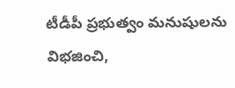టీడీపీ ప్రభుత్వం మనుషులను విభజించి,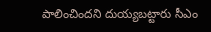పాలించిందని దుయ్యబట్టారు సీఎం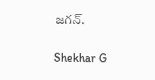జగన్.

Shekhar G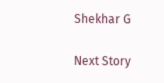Shekhar G

Next Story